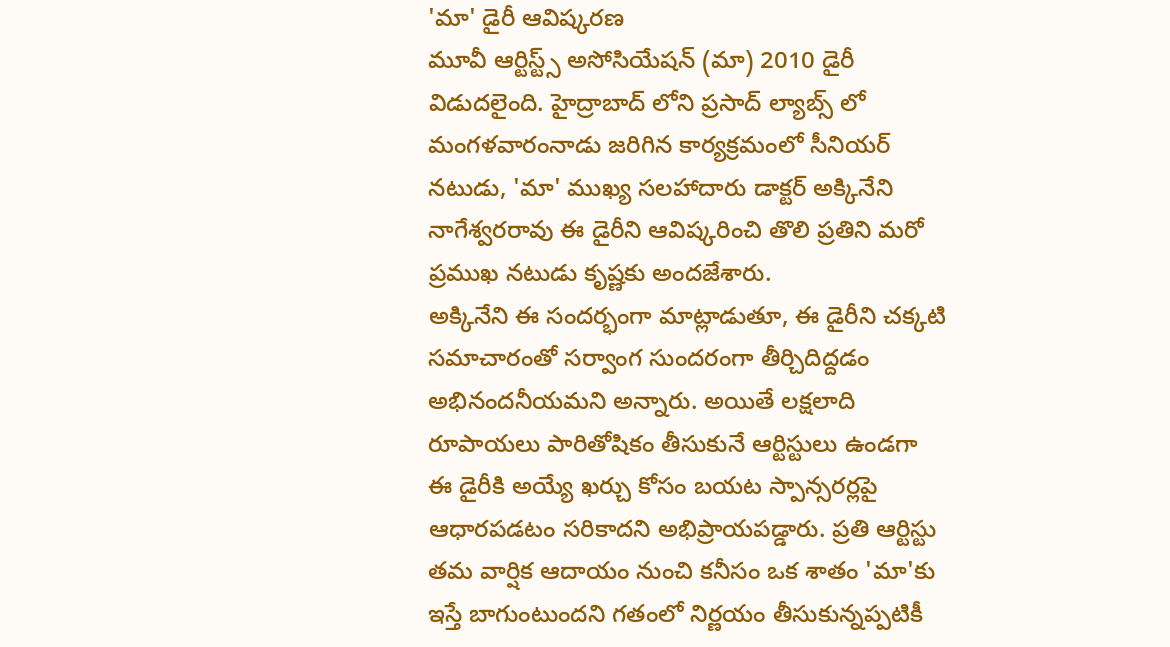'మా' డైరీ ఆవిష్కరణ
మూవీ ఆర్టిస్ట్స్ అసోసియేషన్ (మా) 2010 డైరీ విడుదలైంది. హైద్రాబాద్ లోని ప్రసాద్ ల్యాబ్స్ లో మంగళవారంనాడు జరిగిన కార్యక్రమంలో సీనియర్ నటుడు, 'మా' ముఖ్య సలహాదారు డాక్టర్ అక్కినేని నాగేశ్వరరావు ఈ డైరీని ఆవిష్కరించి తొలి ప్రతిని మరో ప్రముఖ నటుడు కృష్ణకు అందజేశారు.
అక్కినేని ఈ సందర్భంగా మాట్లాడుతూ, ఈ డైరీని చక్కటి సమాచారంతో సర్వాంగ సుందరంగా తీర్చిదిద్దడం అభినందనీయమని అన్నారు. అయితే లక్షలాది రూపాయలు పారితోషికం తీసుకునే ఆర్టిస్టులు ఉండగా ఈ డైరీకి అయ్యే ఖర్చు కోసం బయట స్పాన్సరర్లపై ఆధారపడటం సరికాదని అభిప్రాయపడ్డారు. ప్రతి ఆర్టిస్టు తమ వార్షిక ఆదాయం నుంచి కనీసం ఒక శాతం 'మా'కు ఇస్తే బాగుంటుందని గతంలో నిర్ణయం తీసుకున్నప్పటికీ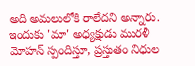అది అమలులోకి రాలేదని అన్నారు. ఇందుకు 'మా' అధ్యక్షుడు మురళీ మోహన్ స్పందిస్తూ, ప్రస్తుతం నిధుల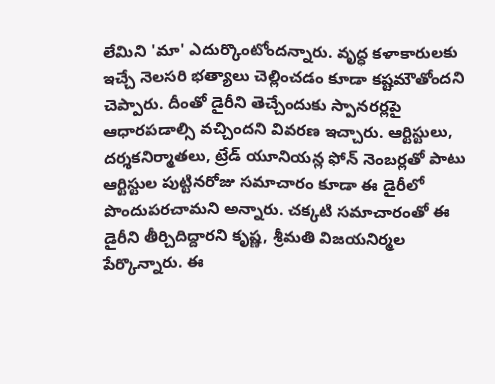లేమిని 'మా' ఎదుర్కొంటోందన్నారు. వృద్ధ కళాకారులకు ఇచ్చే నెలసరి భత్యాలు చెల్లించడం కూడా కష్టమౌతోందని చెప్పారు. దీంతో డైరీని తెచ్చేందుకు స్పానరర్లపై ఆధారపడాల్సి వచ్చిందని వివరణ ఇచ్చారు. ఆర్టిస్టులు, దర్శకనిర్మాతలు, ట్రేడ్ యూనియన్ల ఫోన్ నెంబర్లతో పాటు ఆర్టిస్టుల పుట్టినరోజు సమాచారం కూడా ఈ డైరీలో పొందుపరచామని అన్నారు. చక్కటి సమాచారంతో ఈ డైరీని తీర్చిదిద్దారని కృష్ణ, శ్రీమతి విజయనిర్మల పేర్కొన్నారు. ఈ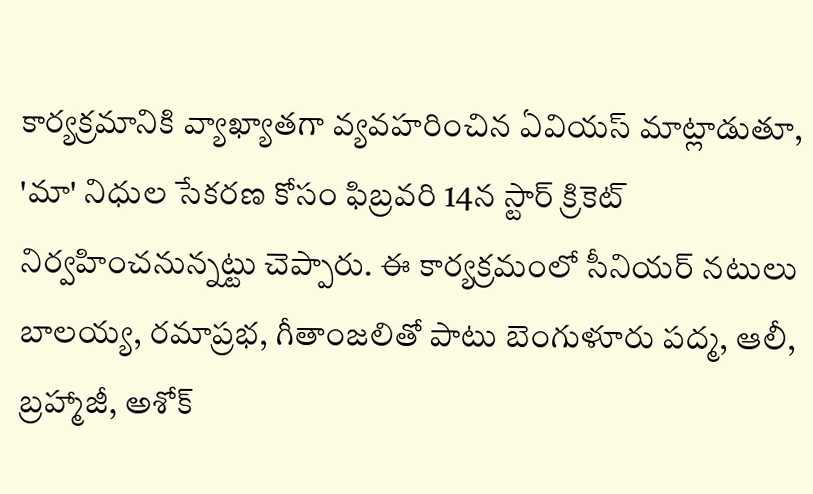కార్యక్రమానికి వ్యాఖ్యాతగా వ్యవహరించిన ఏవియస్ మాట్లాడుతూ, 'మా' నిధుల సేకరణ కోసం ఫిబ్రవరి 14న స్టార్ క్రికెట్ నిర్వహించనున్నట్టు చెప్పారు. ఈ కార్యక్రమంలో సీనియర్ నటులు బాలయ్య, రమాప్రభ, గీతాంజలితో పాటు బెంగుళూరు పద్మ, ఆలీ, బ్రహ్మాజీ, అశోక్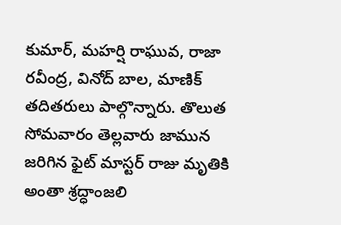కుమార్, మహర్షి రాఘువ, రాజా రవీంద్ర, వినోద్ బాల, మాణిక్ తదితరులు పాల్గొన్నారు. తొలుత సోమవారం తెల్లవారు జామున జరిగిన ఫైట్ మాస్టర్ రాజు మృతికి అంతా శ్రద్ధాంజలి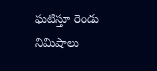ఘటిస్తూ రెండు నిమిషాలు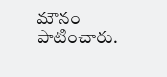మౌనం పాటించారు.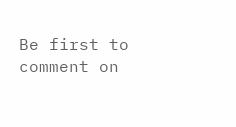Be first to comment on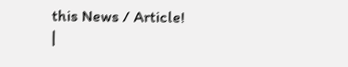this News / Article!
|